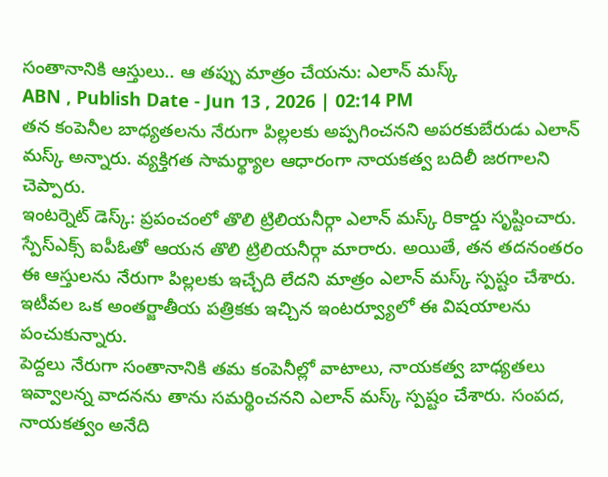సంతానానికి ఆస్తులు.. ఆ తప్పు మాత్రం చేయను: ఎలాన్ మస్క్
ABN , Publish Date - Jun 13 , 2026 | 02:14 PM
తన కంపెనీల బాధ్యతలను నేరుగా పిల్లలకు అప్పగించనని అపరకుబేరుడు ఎలాన్ మస్క్ అన్నారు. వ్యక్తిగత సామర్థ్యాల ఆధారంగా నాయకత్వ బదిలీ జరగాలని చెప్పారు.
ఇంటర్నెట్ డెస్క్: ప్రపంచంలో తొలి ట్రిలియనీర్గా ఎలాన్ మస్క్ రికార్డు సృష్టించారు. స్పేస్ఎక్స్ ఐపీఓతో ఆయన తొలి ట్రిలియనీర్గా మారారు. అయితే, తన తదనంతరం ఈ ఆస్తులను నేరుగా పిల్లలకు ఇచ్చేది లేదని మాత్రం ఎలాన్ మస్క్ స్పష్టం చేశారు. ఇటీవల ఒక అంతర్జాతీయ పత్రికకు ఇచ్చిన ఇంటర్వ్యూలో ఈ విషయాలను పంచుకున్నారు.
పెద్దలు నేరుగా సంతానానికి తమ కంపెనీల్లో వాటాలు, నాయకత్వ బాధ్యతలు ఇవ్వాలన్న వాదనను తాను సమర్థించనని ఎలాన్ మస్క్ స్పష్టం చేశారు. సంపద, నాయకత్వం అనేది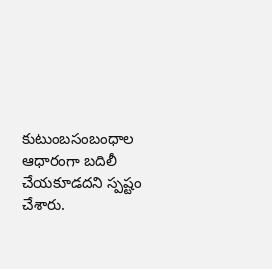కుటుంబసంబంధాల ఆధారంగా బదిలీ చేయకూడదని స్పష్టం చేశారు.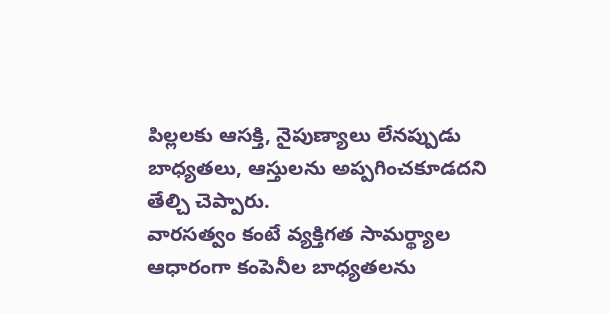పిల్లలకు ఆసక్తి, నైపుణ్యాలు లేనప్పుడు బాధ్యతలు, ఆస్తులను అప్పగించకూడదని తేల్చి చెప్పారు.
వారసత్వం కంటే వ్యక్తిగత సామర్థ్యాల ఆధారంగా కంపెనీల బాధ్యతలను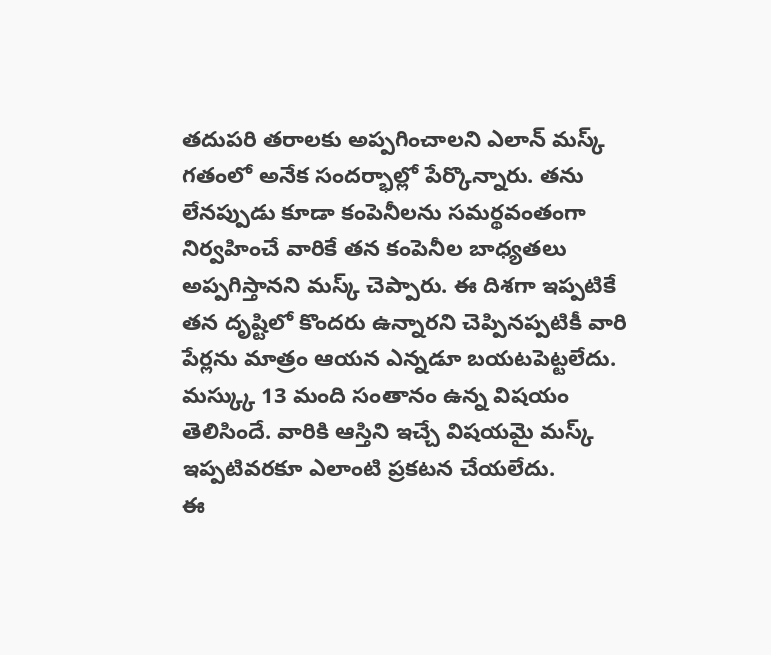తదుపరి తరాలకు అప్పగించాలని ఎలాన్ మస్క్ గతంలో అనేక సందర్భాల్లో పేర్కొన్నారు. తను లేనప్పుడు కూడా కంపెనీలను సమర్థవంతంగా నిర్వహించే వారికే తన కంపెనీల బాధ్యతలు అప్పగిస్తానని మస్క్ చెప్పారు. ఈ దిశగా ఇప్పటికే తన దృష్టిలో కొందరు ఉన్నారని చెప్పినప్పటికీ వారి పేర్లను మాత్రం ఆయన ఎన్నడూ బయటపెట్టలేదు. మస్క్కు 13 మంది సంతానం ఉన్న విషయం తెలిసిందే. వారికి ఆస్తిని ఇచ్చే విషయమై మస్క్ ఇప్పటివరకూ ఎలాంటి ప్రకటన చేయలేదు.
ఈ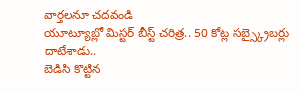వార్తలనూ చదవండి
యూట్యూబ్లో మిస్టర్ బీస్ట్ చరిత్ర.. 50 కోట్ల సబ్స్క్రైబర్లు దాటేశాడు..
బెడిసి కొట్టిన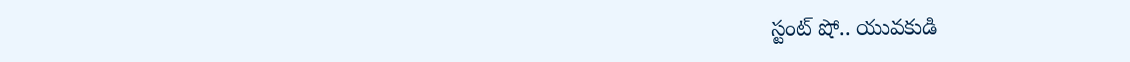స్టంట్ షో.. యువకుడి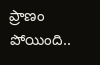ప్రాణం పోయింది..